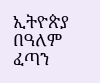ኢትዮጵያ በዓለም ፈጣን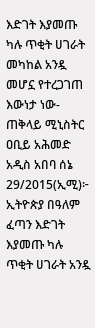እድገት እያመጡ ካሉ ጥቂት ሀገራት መካከል አንዷ መሆኗ የተረጋገጠ እውነታ ነው-ጠቅላይ ሚኒስትር ዐቢይ አሕመድ
አዲስ አበባ ሰኔ 29/2015(ኢሚ)፦ ኢትዮጵያ በዓለም ፈጣን እድገት እያመጡ ካሉ ጥቂት ሀገራት አንዷ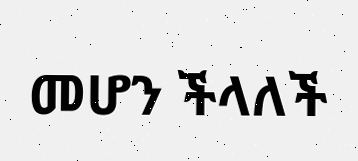መሆን ችላለች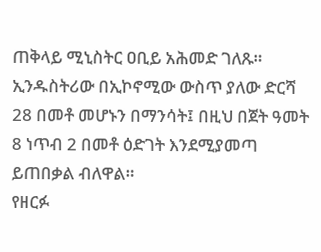ጠቅላይ ሚኒስትር ዐቢይ አሕመድ ገለጹ።
ኢንዱስትሪው በኢኮኖሚው ውስጥ ያለው ድርሻ 28 በመቶ መሆኑን በማንሳት፤ በዚህ በጀት ዓመት 8 ነጥብ 2 በመቶ ዕድገት እንደሚያመጣ ይጠበቃል ብለዋል።
የዘርፉ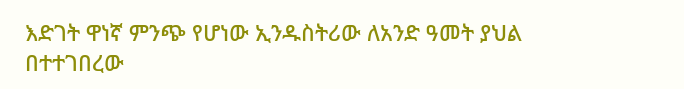እድገት ዋነኛ ምንጭ የሆነው ኢንዱስትሪው ለአንድ ዓመት ያህል በተተገበረው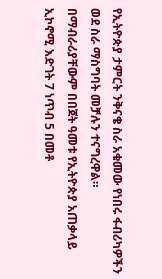የኢትዮጵያ ታምርት ንቅናቄ ስራ አቁመው የነበሩ ፋብሪካዎችን ወደ ስራ ማስግባት መቻሉን ተናግረዋል።
በማብራሪያቸውም በበጀት ዓመቱ የኢትዮጵያ አጠቃላይ ኢኮኖሚ እድገት 7 ነጥብ 5 በመቶ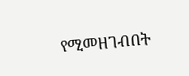የሚመዘገብበት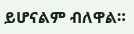ይሆናልም ብለዋል።